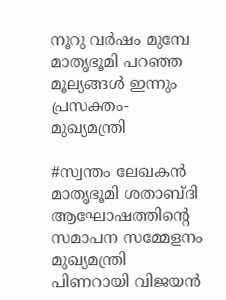നൂറു വര്‍ഷം മുമ്പേ മാതൃഭൂമി പറഞ്ഞ മൂല്യങ്ങള്‍ ഇന്നും പ്രസക്തം- മുഖ്യമന്ത്രി

#സ്വന്തം ലേഖകന്‍
മാതൃഭൂമി ശതാബ്ദി ആഘോഷത്തിന്റെ സമാപന സമ്മേളനം മുഖ്യമന്ത്രി പിണറായി വിജയന്‍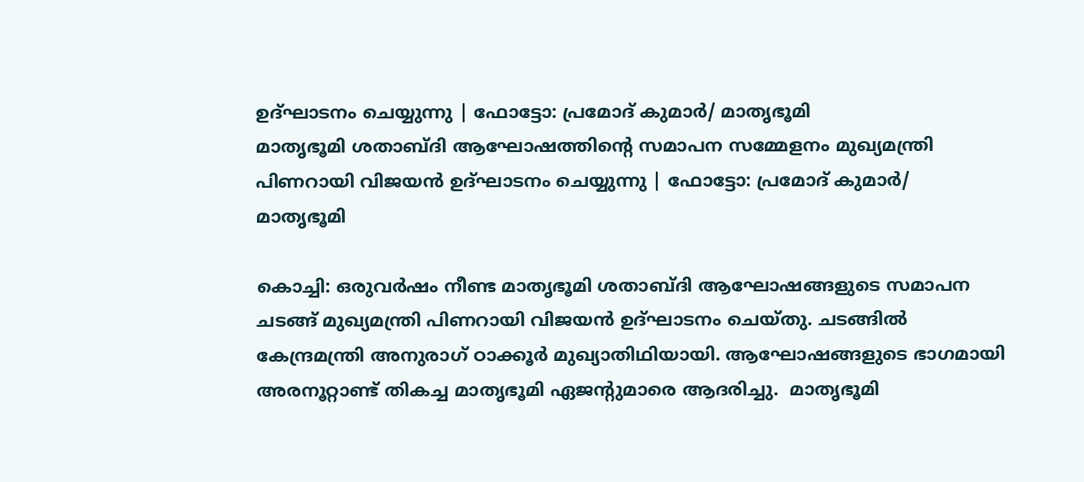ഉദ്ഘാടനം ചെയ്യുന്നു | ഫോട്ടോ: പ്രമോദ് കുമാര്‍/ മാതൃഭൂമി
മാതൃഭൂമി ശതാബ്ദി ആഘോഷത്തിന്റെ സമാപന സമ്മേളനം മുഖ്യമന്ത്രി പിണറായി വിജയന്‍ ഉദ്ഘാടനം ചെയ്യുന്നു | ഫോട്ടോ: പ്രമോദ് കുമാര്‍/ മാതൃഭൂമി

കൊച്ചി: ഒരുവര്‍ഷം നീണ്ട മാതൃഭൂമി ശതാബ്ദി ആഘോഷങ്ങളുടെ സമാപന ചടങ്ങ് മുഖ്യമന്ത്രി പിണറായി വിജയന്‍ ഉദ്ഘാടനം ചെയ്തു. ചടങ്ങില്‍ കേന്ദ്രമന്ത്രി അനുരാഗ് ഠാക്കൂര്‍ മുഖ്യാതിഥിയായി. ആഘോഷങ്ങളുടെ ഭാഗമായി അരനൂറ്റാണ്ട് തികച്ച മാതൃഭൂമി ഏജന്റുമാരെ ആദരിച്ചു.  മാതൃഭൂമി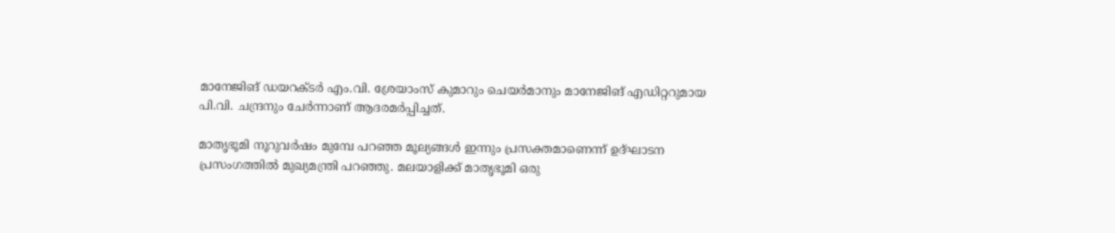മാനേജിങ് ഡയറക്ടര്‍ എം.വി. ശ്രേയാംസ് കുമാറും ചെയര്‍മാനും മാനേജിങ് എഡിറ്ററുമായ പി.വി. ചന്ദ്രനും ചേര്‍ന്നാണ് ആദരമര്‍പ്പിച്ചത്.

മാതൃഭൂമി നൂറുവര്‍ഷം മുമ്പേ പറഞ്ഞ മൂല്യങ്ങള്‍ ഇന്നും പ്രസക്തമാണെന്ന് ഉദ്ഘാടന പ്രസംഗത്തില്‍ മുഖ്യമന്ത്രി പറഞ്ഞു. മലയാളിക്ക് മാതൃഭൂമി ഒരു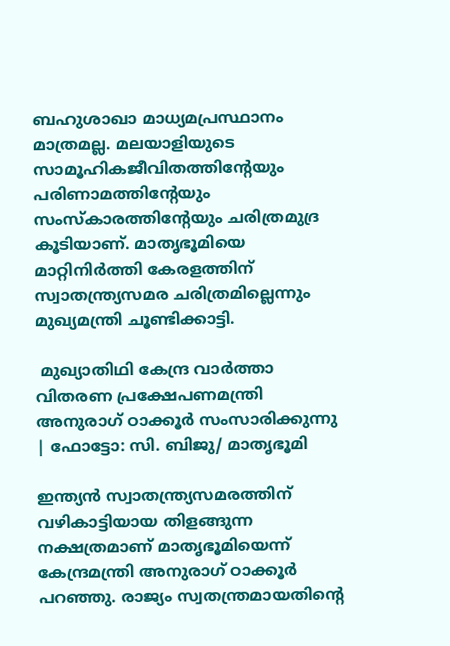ബഹുശാഖാ മാധ്യമപ്രസ്ഥാനം മാത്രമല്ല. മലയാളിയുടെ സാമൂഹികജീവിതത്തിന്റേയും പരിണാമത്തിന്റേയും സംസ്‌കാരത്തിന്റേയും ചരിത്രമുദ്ര കൂടിയാണ്. മാതൃഭൂമിയെ മാറ്റിനിര്‍ത്തി കേരളത്തിന് സ്വാതന്ത്ര്യസമര ചരിത്രമില്ലെന്നും മുഖ്യമന്ത്രി ചൂണ്ടിക്കാട്ടി.

 മുഖ്യാതിഥി കേന്ദ്ര വാര്‍ത്താ വിതരണ പ്രക്ഷേപണമന്ത്രി അനുരാഗ് ഠാക്കൂര്‍ സംസാരിക്കുന്നു | ഫോട്ടോ: സി. ബിജു/ മാതൃഭൂമി

ഇന്ത്യന്‍ സ്വാതന്ത്ര്യസമരത്തിന് വഴികാട്ടിയായ തിളങ്ങുന്ന നക്ഷത്രമാണ് മാതൃഭൂമിയെന്ന് കേന്ദ്രമന്ത്രി അനുരാഗ് ഠാക്കൂര്‍ പറഞ്ഞു. രാജ്യം സ്വതന്ത്രമായതിന്റെ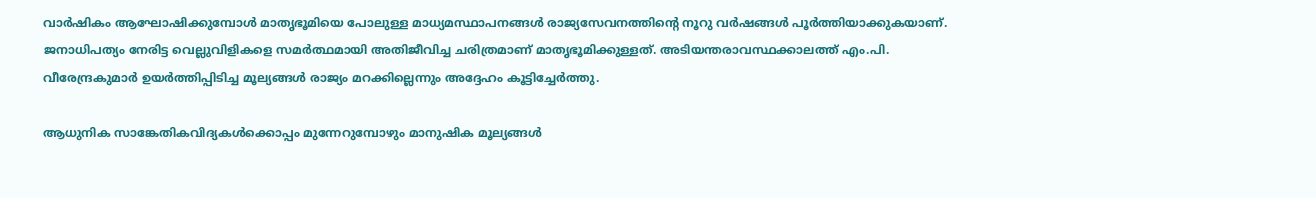വാര്‍ഷികം ആഘോഷിക്കുമ്പോള്‍ മാതൃഭൂമിയെ പോലുള്ള മാധ്യമസ്ഥാപനങ്ങള്‍ രാജ്യസേവനത്തിന്റെ നൂറു വര്‍ഷങ്ങള്‍ പൂര്‍ത്തിയാക്കുകയാണ്. ജനാധിപത്യം നേരിട്ട വെല്ലുവിളികളെ സമര്‍ത്ഥമായി അതിജീവിച്ച ചരിത്രമാണ് മാതൃഭൂമിക്കുള്ളത്. അടിയന്തരാവസ്ഥക്കാലത്ത് എം.പി. വീരേന്ദ്രകുമാര്‍ ഉയര്‍ത്തിപ്പിടിച്ച മൂല്യങ്ങള്‍ രാജ്യം മറക്കില്ലെന്നും അദ്ദേഹം കൂട്ടിച്ചേര്‍ത്തു.

ആധുനിക സാങ്കേതികവിദ്യകള്‍ക്കൊപ്പം മുന്നേറുമ്പോഴും മാനുഷിക മൂല്യങ്ങള്‍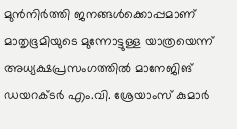മുന്‍നിര്‍ത്തി ജനങ്ങള്‍ക്കൊപ്പമാണ് മാതൃഭൂമിയുടെ മുന്നോട്ടുള്ള യാത്രയെന്ന് അധ്യക്ഷപ്രസംഗത്തില്‍ മാനേജിങ് ഡയറക്ടര്‍ എം.വി. ശ്രേയാംസ് കുമാര്‍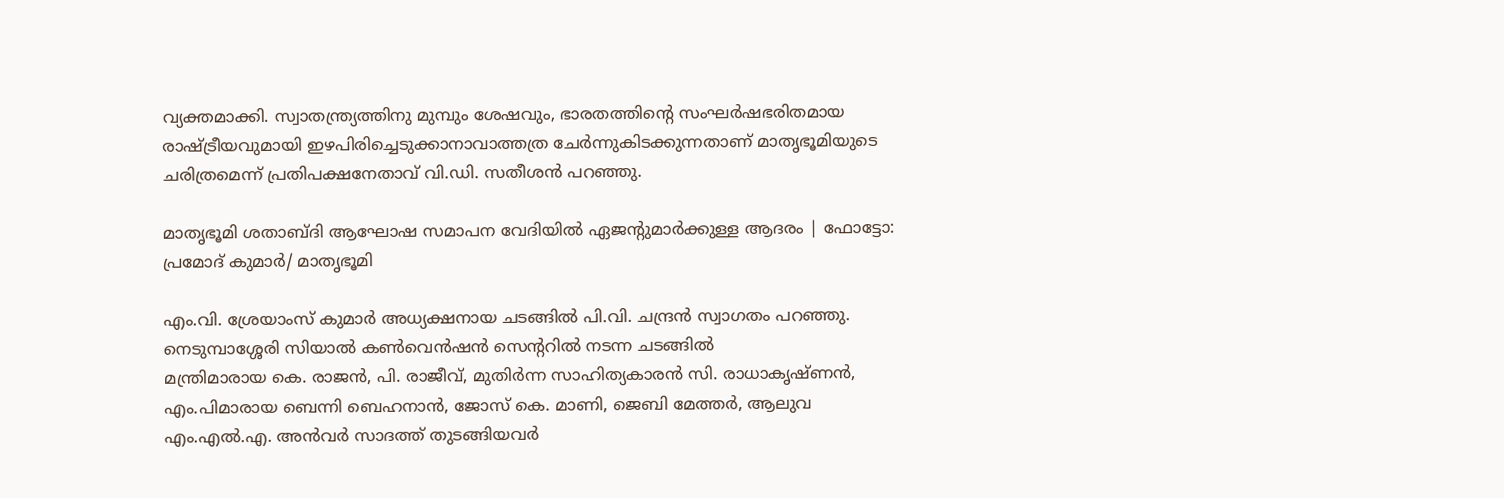വ്യക്തമാക്കി. സ്വാതന്ത്ര്യത്തിനു മുമ്പും ശേഷവും, ഭാരതത്തിന്റെ സംഘര്‍ഷഭരിതമായ രാഷ്ട്രീയവുമായി ഇഴപിരിച്ചെടുക്കാനാവാത്തത്ര ചേര്‍ന്നുകിടക്കുന്നതാണ് മാതൃഭൂമിയുടെ ചരിത്രമെന്ന് പ്രതിപക്ഷനേതാവ് വി.ഡി. സതീശന്‍ പറഞ്ഞു.

മാതൃഭൂമി ശതാബ്ദി ആഘോഷ സമാപന വേദിയില്‍ ഏജന്റുമാര്‍ക്കുള്ള ആദരം | ഫോട്ടോ: പ്രമോദ് കുമാര്‍/ മാതൃഭൂമി

എം.വി. ശ്രേയാംസ് കുമാര്‍ അധ്യക്ഷനായ ചടങ്ങില്‍ പി.വി. ചന്ദ്രന്‍ സ്വാഗതം പറഞ്ഞു. നെടുമ്പാശ്ശേരി സിയാല്‍ കണ്‍വെന്‍ഷന്‍ സെന്ററില്‍ നടന്ന ചടങ്ങില്‍
മന്ത്രിമാരായ കെ. രാജന്‍, പി. രാജീവ്, മുതിര്‍ന്ന സാഹിത്യകാരന്‍ സി. രാധാകൃഷ്ണന്‍, എം.പിമാരായ ബെന്നി ബെഹനാന്‍, ജോസ് കെ. മാണി, ജെബി മേത്തര്‍, ആലുവ എം.എല്‍.എ. അന്‍വര്‍ സാദത്ത് തുടങ്ങിയവര്‍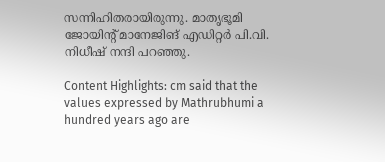സന്നിഹിതരായിരുന്നു. മാതൃഭൂമി ജോയിന്റ് മാനേജിങ് എഡിറ്റര്‍ പി.വി. നിധീഷ് നന്ദി പറഞ്ഞു.

Content Highlights: cm said that the values expressed by Mathrubhumi a hundred years ago are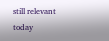still relevant today